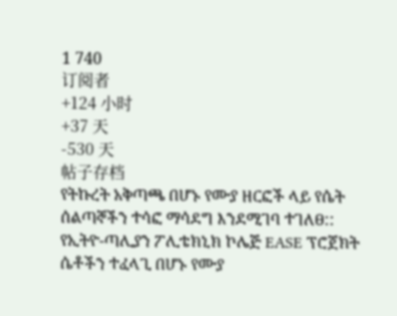1 740
订阅者
+124 小时
+37 天
-530 天
帖子存档
የትኩረት አቅጣጫ በሆኑ የሙያ ዘርፎች ላይ የሴት ሰልጣኞችን ተሳፎ ማሳደግ እንደሚገባ ተገለፀ::
የኢትዮ-ጣሊያን ፖሊቴክኒክ ኮሌጅ EASE ፕሮጀክት ሴቶችን ተፈላጊ በሆኑ የሙያ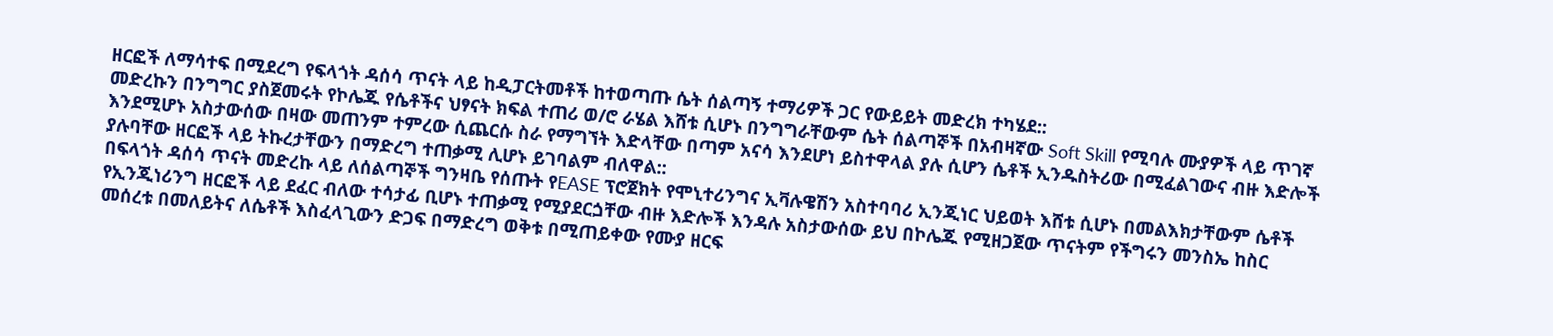ዘርፎች ለማሳተፍ በሚደረግ የፍላጎት ዳሰሳ ጥናት ላይ ከዲፓርትመቶች ከተወጣጡ ሴት ሰልጣኝ ተማሪዎች ጋር የውይይት መድረክ ተካሄደ::
መድረኩን በንግግር ያስጀመሩት የኮሌጁ የሴቶችና ህፃናት ክፍል ተጠሪ ወ/ሮ ራሄል እሸቱ ሲሆኑ በንግግራቸውም ሴት ሰልጣኞች በአብዛኛው Soft Skill የሚባሉ ሙያዎች ላይ ጥገኛ እንደሚሆኑ አስታውሰው በዛው መጠንም ተምረው ሲጨርሱ ስራ የማግኘት እድላቸው በጣም አናሳ እንደሆነ ይስተዋላል ያሉ ሲሆን ሴቶች ኢንዱስትሪው በሚፈልገውና ብዙ እድሎች ያሉባቸው ዘርፎች ላይ ትኩረታቸውን በማድረግ ተጠቃሚ ሊሆኑ ይገባልም ብለዋል::
በፍላጎት ዳሰሳ ጥናት መድረኩ ላይ ለሰልጣኞች ግንዛቤ የሰጡት የEASE ፕሮጀክት የሞኒተሪንግና ኢቫሉዌሽን አስተባባሪ ኢንጂነር ህይወት እሸቱ ሲሆኑ በመልእክታቸውም ሴቶች የኢንጂነሪንግ ዘርፎች ላይ ደፈር ብለው ተሳታፊ ቢሆኑ ተጠቃሚ የሚያደርጏቸው ብዙ እድሎች እንዳሉ አስታውሰው ይህ በኮሌጁ የሚዘጋጀው ጥናትም የችግሩን መንስኤ ከስር መሰረቱ በመለይትና ለሴቶች እስፈላጊውን ድጋፍ በማድረግ ወቅቱ በሚጠይቀው የሙያ ዘርፍ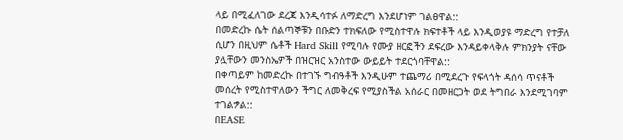ላይ በሚፈለገው ደረጃ እንዲሳተፉ ለማድረግ እንደሆነም ገልፀዋል::
በመድረኩ ሴት ሰልጣኞቹን በቡድን ተክፍለው የሚስተዋሉ ክፍተቶች ላይ እንዲወያዩ ማድረግ የተቻለ ሲሆን በዚህም ሴቶች Hard Skill የሚባሉ የሙያ ዘርፎችን ደፍረው እንዳይቀላቅሉ ምክንያት ናቸው ያሏቸውን መንስኤዎች በዝርዝር አንስተው ውይይት ተደርጎባቸዋል::
በቀጣይም ከመድረኩ በተገኙ ግብዓቶች እንዲሁም ተጨማሪ በሚደረጉ የፍላጎት ዳሰሳ ጥናቶች መሰረት የሚስተዋለውን ችግር ለመቅረፍ የሚያስችል አሰራር በመዘርጋት ወደ ትግበራ እንደሚገባም ተገልፇል::
በEASE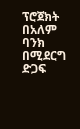ፕሮጀክት በአለም ባንክ በሚደርግ ድጋፍ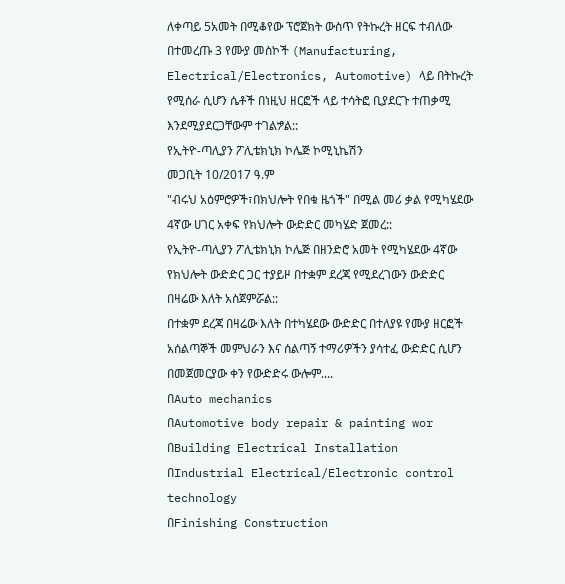ለቀጣይ 5አመት በሚቆየው ፕሮጀክት ውስጥ የትኩረት ዘርፍ ተብለው በተመረጡ 3 የሙያ መስኮች (Manufacturing, Electrical/Electronics, Automotive) ላይ በትኩረት የሚሰራ ሲሆን ሴቶች በነዚህ ዘርፎች ላይ ተሳትፎ ቢያደርጉ ተጠቃሚ እንደሚያደርጋቸውም ተገልፇል::
የኢትዮ-ጣሊያን ፖሊቴክኒክ ኮሌጅ ኮሚኒኬሽን
መጋቢት 10/2017 ዓ.ም
"ብሩህ አዕምሮዎች፣በክህሎት የበቁ ዜጎች" በሚል መሪ ቃል የሚካሄደው 4ኛው ሀገር አቀፍ የክህሎት ውድድር መካሄድ ጀመረ::
የኢትዮ-ጣሊያን ፖሊቴክኒክ ኮሌጅ በዘንድሮ አመት የሚካሄደው 4ኛው የክህሎት ውድድር ጋር ተያይዞ በተቋም ደረጃ የሚደረገውን ውድድር በዛሬው እለት አስጀምሯል::
በተቋም ደረጃ በዛሬው እለት በተካሄደው ውድድር በተለያዩ የሙያ ዘርፎች አሰልጣኞች መምህራን እና ሰልጣኝ ተማሪዎችን ያሳተፈ ውድድር ሲሆን በመጀመርያው ቀን የውድድሩ ውሎም....
በAuto mechanics
በAutomotive body repair & painting wor
በBuilding Electrical Installation
በIndustrial Electrical/Electronic control technology
በFinishing Construction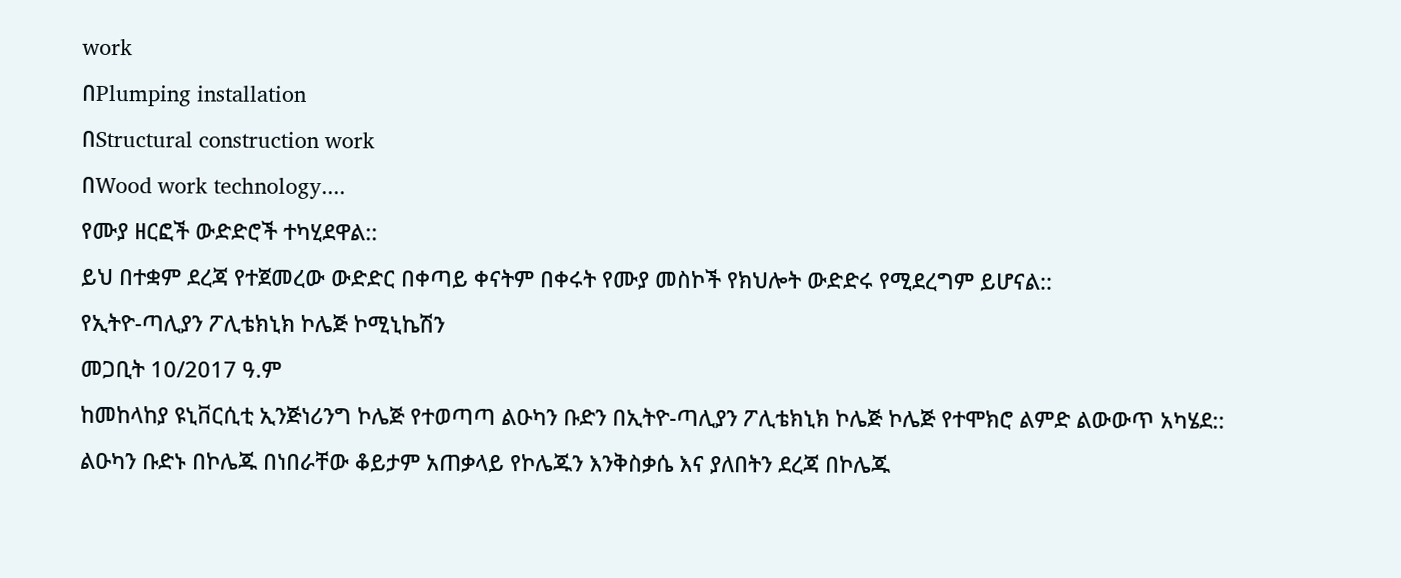work
በPlumping installation
በStructural construction work
በWood work technology....
የሙያ ዘርፎች ውድድሮች ተካሂደዋል::
ይህ በተቋም ደረጃ የተጀመረው ውድድር በቀጣይ ቀናትም በቀሩት የሙያ መስኮች የክህሎት ውድድሩ የሚደረግም ይሆናል::
የኢትዮ-ጣሊያን ፖሊቴክኒክ ኮሌጅ ኮሚኒኬሽን
መጋቢት 10/2017 ዓ.ም
ከመከላከያ ዩኒቨርሲቲ ኢንጅነሪንግ ኮሌጅ የተወጣጣ ልዑካን ቡድን በኢትዮ-ጣሊያን ፖሊቴክኒክ ኮሌጅ ኮሌጅ የተሞክሮ ልምድ ልውውጥ አካሄደ::
ልዑካን ቡድኑ በኮሌጁ በነበራቸው ቆይታም አጠቃላይ የኮሌጁን እንቅስቃሴ እና ያለበትን ደረጃ በኮሌጁ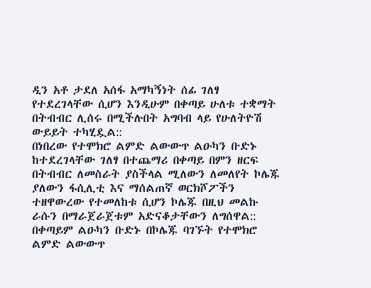ዲን አቶ ታደለ አሰፋ አማካኝነት ሰፊ ገለፃ የተደረገላቸው ሲሆን እንዲሁም በቀጣይ ሁለቱ ተቋማት በትብብር ሊሰሩ በሚችሉበት አግባብ ላይ የሁለትዮሽ ውይይት ተካሂዷል::
በነበረው የተሞክሮ ልምድ ልውውጥ ልዑካን ቡድኑ ከተደረገላቸው ገለፃ በተጨማሪ በቀጣይ በምን ዘርፍ በትብብር ለመስራት ያስችላል ሚለውን ለመለየት ኮሌጁ ያለውን ፋሲሊቲ እና ማሰልጠኛ ወርክሾፖችን ተዘዋውረው የተመለከቱ ሲሆን ኮሌጁ በዚህ መልኩ ራሱን በማራጀራጀቱም አድናቆታቸውን ለግሰዋል::
በቀጣይም ልዑካን ቡድኑ በኮሌጁ ባገኙት የተሞክሮ ልምድ ልውውጥ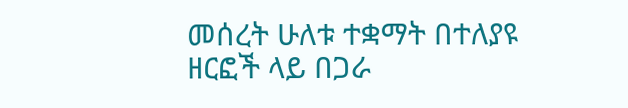መሰረት ሁለቱ ተቋማት በተለያዩ ዘርፎች ላይ በጋራ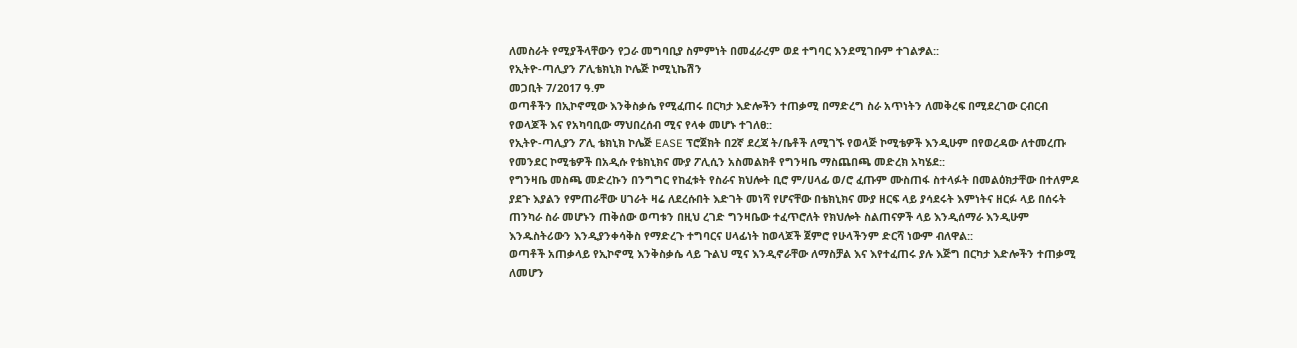ለመስራት የሚያችላቸውን የጋራ መግባቢያ ስምምነት በመፈራረም ወደ ተግባር እንደሚገቡም ተገልፇል::
የኢትዮ-ጣሊያን ፖሊቴክኒክ ኮሌጅ ኮሚኒኬሽን
መጋቢት 7/2017 ዓ.ም
ወጣቶችን በኢኮኖሚው እንቅስቃሴ የሚፈጠሩ በርካታ እድሎችን ተጠቃሚ በማድረግ ስራ አጥነትን ለመቅረፍ በሚደረገው ርብርብ የወላጆች እና የአካባቢው ማህበረሰብ ሚና የላቀ መሆኑ ተገለፀ::
የኢትዮ-ጣሊያን ፖሊ ቴክኒክ ኮሌጅ EASE ፕሮጀክት በ2ኛ ደረጃ ት/ቤቶች ለሚገኙ የወላጅ ኮሚቴዎች እንዲሁም በየወረዳው ለተመረጡ የመንደር ኮሚቴዎች በአዲሱ የቴክኒክና ሙያ ፖሊሲን አስመልክቶ የግንዛቤ ማስጨበጫ መድረክ አካሄደ::
የግንዛቤ መስጫ መድረኩን በንግግር የከፈቱት የስራና ክህሎት ቢሮ ም/ሀላፊ ወ/ሮ ፈጡም ሙስጠፋ ስተላፉት በመልዕክታቸው በተለምዶ ያደጉ እያልን የምጠራቸው ሀገራት ዛሬ ለደረሱበት እድገት መነሻ የሆናቸው በቴክኒክና ሙያ ዘርፍ ላይ ያሳደሩት እምነትና ዘርፉ ላይ በሰሩት ጠንካራ ስራ መሆኑን ጠቅሰው ወጣቱን በዚህ ረገድ ግንዛቤው ተፈጥሮለት የክህሎት ስልጠናዎች ላይ እንዲሰማራ እንዲሁም እንዱስትሪውን እንዲያንቀሳቅስ የማድረጉ ተግባርና ሀላፊነት ከወላጆች ጀምሮ የሁላችንም ድርሻ ነውም ብለዋል::
ወጣቶች አጠቃላይ የኢኮኖሚ እንቅስቃሴ ላይ ጉልህ ሚና እንዲኖራቸው ለማስቻል እና እየተፈጠሩ ያሉ እጅግ በርካታ እድሎችን ተጠቃሚ ለመሆን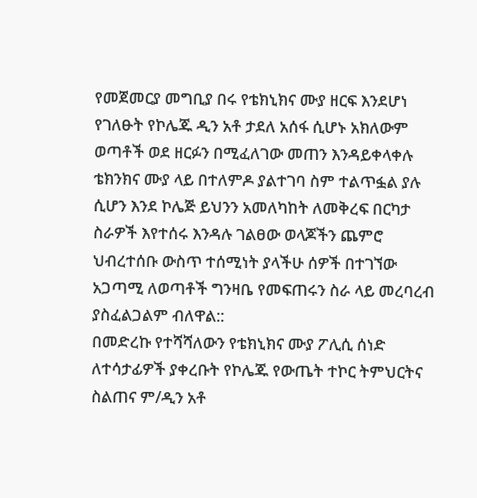የመጀመርያ መግቢያ በሩ የቴክኒክና ሙያ ዘርፍ እንደሆነ የገለፁት የኮሌጁ ዲን አቶ ታደለ አሰፋ ሲሆኑ አክለውም ወጣቶች ወደ ዘርፉን በሚፈለገው መጠን እንዳይቀላቀሉ ቴክንክና ሙያ ላይ በተለምዶ ያልተገባ ስም ተልጥፏል ያሉ ሲሆን እንደ ኮሌጅ ይህንን አመለካከት ለመቅረፍ በርካታ ስራዎች እየተሰሩ እንዳሉ ገልፀው ወላጆችን ጨምሮ ህብረተሰቡ ውስጥ ተሰሚነት ያላችሁ ሰዎች በተገኘው አጋጣሚ ለወጣቶች ግንዛቤ የመፍጠሩን ስራ ላይ መረባረብ ያስፈልጋልም ብለዋል::
በመድረኩ የተሻሻለውን የቴክኒክና ሙያ ፖሊሲ ሰነድ ለተሳታፊዎች ያቀረቡት የኮሌጁ የውጤት ተኮር ትምህርትና ስልጠና ም/ዲን አቶ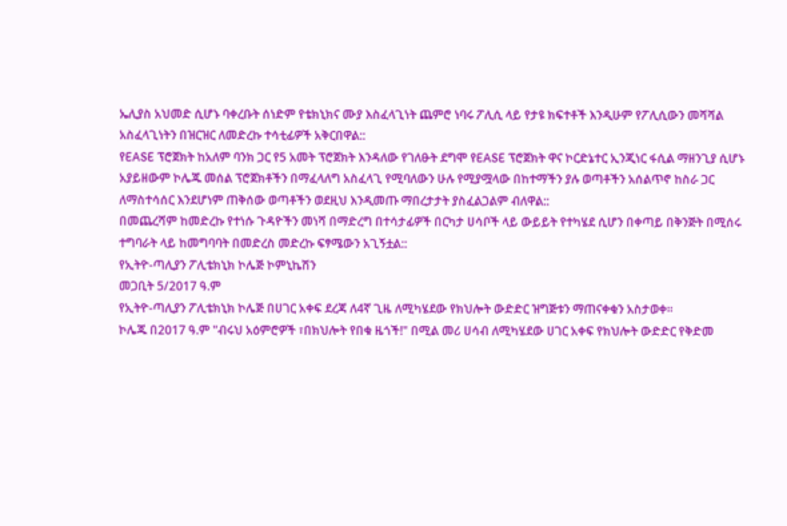ኤሊያስ አህመድ ሲሆኑ ባቀረቡት ሰነድም የቴክኒክና ሙያ እስፈላጊነት ጨምሮ ነባሩ ፖሊሲ ላይ የታዩ ክፍተቶች እንዲሁም የፖሊሲውን መሻሻል አስፈላጊነትን በዝርዝር ለመድረኩ ተሳቲፊዎች አቅርበዋል::
የEASE ፕሮጀክት ከአለም ባንክ ጋር የ5 አመት ፕሮጀክት እንዳለው የገለፁት ደግሞ የEASE ፕሮጀክት ዋና ኮርድኔተር ኢንጂነር ፋሲል ማዘንጊያ ሲሆኑ አያይዘውም ኮሌጁ መሰል ፕሮጀክቶችን በማፈላለግ አስፈላጊ የሚባለውን ሁሉ የሚያሟላው በከተማችን ያሉ ወጣቶችን አሰልጥኖ ከስራ ጋር ለማስተሳሰር እንደሆነም ጠቅሰው ወጣቶችን ወደዚህ እንዲመጡ ማበረታታት ያስፈልጋልም ብለዋል::
በመጨረሻም ከመድረኩ የተነሱ ጉዳዮችን መነሻ በማድረግ በተሳታፊዎች በርካታ ሀሳቦች ላይ ውይይት የተካሄደ ሲሆን በቀጣይ በቅንጅት በሚሰሩ ተግባራት ላይ ከመግባባት በመድረስ መድረኩ ፍፃሜውን አጊኝቷል::
የኢትዮ-ጣሊያን ፖሊቴክኒክ ኮሌጅ ኮምኒኬሽን
መጋቢት 5/2017 ዓ.ም
የኢትዮ-ጣሊያን ፖሊቴክኒክ ኮሌጅ በሀገር አቀፍ ደረጃ ለ4ኛ ጊዜ ለሚካሄደው የክህሎት ውድድር ዝግጅቱን ማጠናቀቁን አስታወቀ፡፡
ኮሌጁ በ2017 ዓ.ም "ብሩህ አዕምሮዎች ፣በክህሎት የበቁ ዜጎች!" በሚል መሪ ሀሳብ ለሚካሄደው ሀገር አቀፍ የክህሎት ውድድር የቅድመ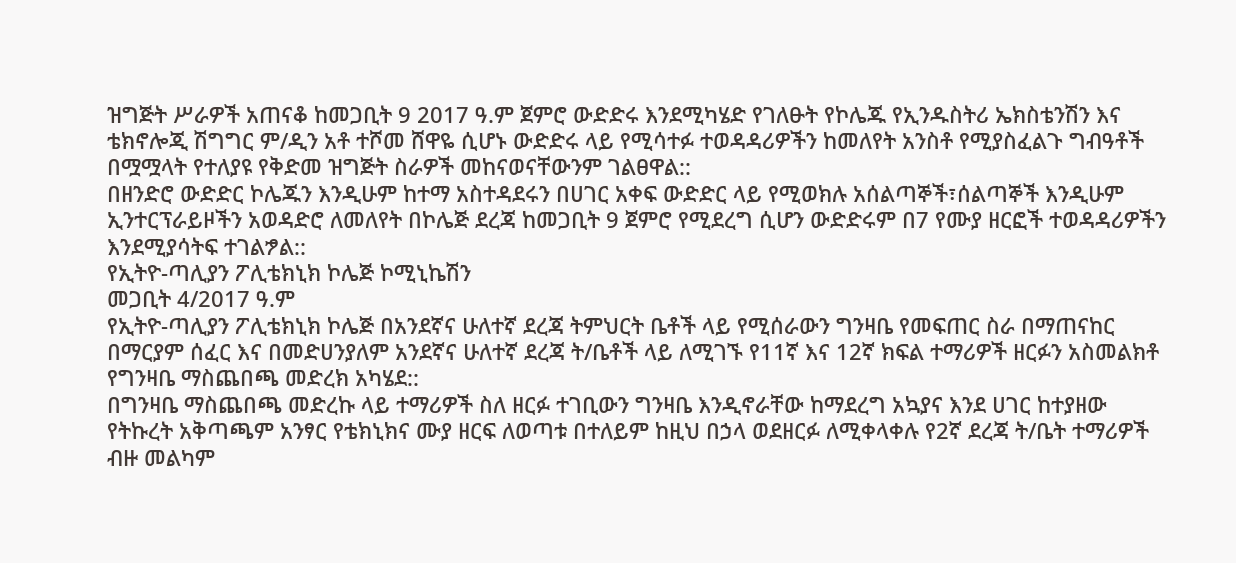ዝግጅት ሥራዎች አጠናቆ ከመጋቢት 9 2017 ዓ.ም ጀምሮ ውድድሩ እንደሚካሄድ የገለፁት የኮሌጁ የኢንዱስትሪ ኤክስቴንሽን እና ቴክኖሎጂ ሽግግር ም/ዲን አቶ ተሾመ ሸዋዬ ሲሆኑ ውድድሩ ላይ የሚሳተፉ ተወዳዳሪዎችን ከመለየት አንስቶ የሚያስፈልጉ ግብዓቶች በሟሟላት የተለያዩ የቅድመ ዝግጅት ስራዎች መከናወናቸውንም ገልፀዋል::
በዘንድሮ ውድድር ኮሌጁን እንዲሁም ከተማ አስተዳደሩን በሀገር አቀፍ ውድድር ላይ የሚወክሉ አሰልጣኞች፣ሰልጣኞች እንዲሁም ኢንተርፕራይዞችን አወዳድሮ ለመለየት በኮሌጅ ደረጃ ከመጋቢት 9 ጀምሮ የሚደረግ ሲሆን ውድድሩም በ7 የሙያ ዘርፎች ተወዳዳሪዎችን እንደሚያሳትፍ ተገልፇል::
የኢትዮ-ጣሊያን ፖሊቴክኒክ ኮሌጅ ኮሚኒኬሽን
መጋቢት 4/2017 ዓ.ም
የኢትዮ-ጣሊያን ፖሊቴክኒክ ኮሌጅ በአንደኛና ሁለተኛ ደረጃ ትምህርት ቤቶች ላይ የሚሰራውን ግንዛቤ የመፍጠር ስራ በማጠናከር በማርያም ሰፈር እና በመድሀንያለም አንደኛና ሁለተኛ ደረጃ ት/ቤቶች ላይ ለሚገኙ የ11ኛ እና 12ኛ ክፍል ተማሪዎች ዘርፉን አስመልክቶ የግንዛቤ ማስጨበጫ መድረክ አካሄደ::
በግንዛቤ ማስጨበጫ መድረኩ ላይ ተማሪዎች ስለ ዘርፉ ተገቢውን ግንዛቤ እንዲኖራቸው ከማደረግ አኳያና እንደ ሀገር ከተያዘው የትኩረት አቅጣጫም አንፃር የቴክኒክና ሙያ ዘርፍ ለወጣቱ በተለይም ከዚህ በኃላ ወደዘርፉ ለሚቀላቀሉ የ2ኛ ደረጃ ት/ቤት ተማሪዎች ብዙ መልካም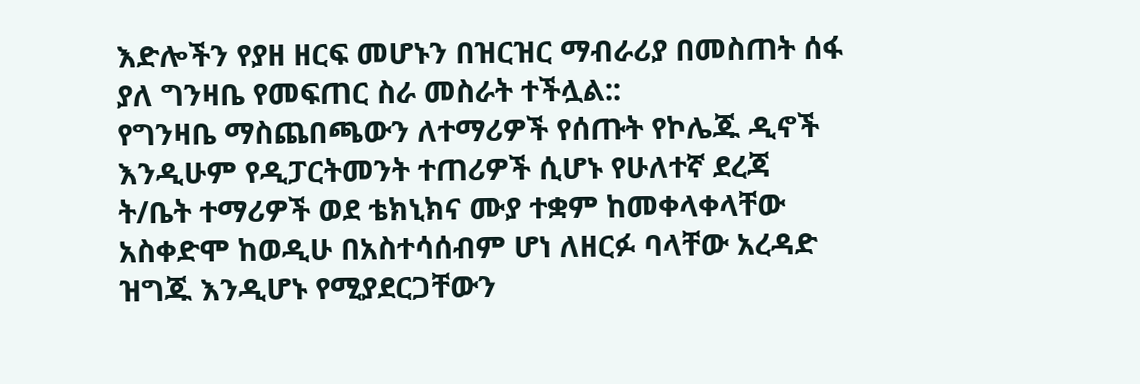እድሎችን የያዘ ዘርፍ መሆኑን በዝርዝር ማብራሪያ በመስጠት ሰፋ ያለ ግንዛቤ የመፍጠር ስራ መስራት ተችሏል::
የግንዛቤ ማስጨበጫውን ለተማሪዎች የሰጡት የኮሌጁ ዲኖች እንዲሁም የዲፓርትመንት ተጠሪዎች ሲሆኑ የሁለተኛ ደረጃ ት/ቤት ተማሪዎች ወደ ቴክኒክና ሙያ ተቋም ከመቀላቀላቸው አስቀድሞ ከወዲሁ በአስተሳሰብም ሆነ ለዘርፉ ባላቸው አረዳድ ዝግጁ እንዲሆኑ የሚያደርጋቸውን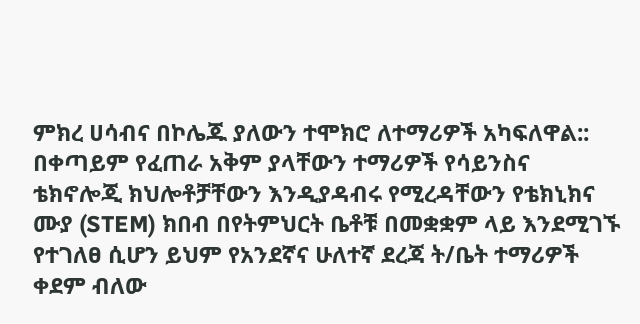ምክረ ሀሳብና በኮሌጁ ያለውን ተሞክሮ ለተማሪዎች አካፍለዋል::
በቀጣይም የፈጠራ አቅም ያላቸውን ተማሪዎች የሳይንስና ቴክኖሎጂ ክህሎቶቻቸውን እንዲያዳብሩ የሚረዳቸውን የቴክኒክና ሙያ (STEM) ክበብ በየትምህርት ቤቶቹ በመቋቋም ላይ እንደሚገኙ የተገለፀ ሲሆን ይህም የአንደኛና ሁለተኛ ደረጃ ት/ቤት ተማሪዎች ቀደም ብለው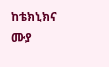ከቴክኒክና ሙያ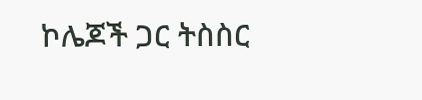ኮሌጆች ጋር ትስስር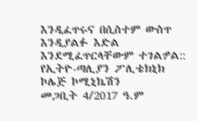እንዲፈጥሩና በሲስተም ውስጥ እንዲያልፉ እድል እንደሚፈጥርላቸውም ተገልፇል::
የኢትዮ-ጣሊያን ፖሊቴክኒክ ኮሌጅ ኮሚኒኬሽን
መጋቢት 4/2017 ዓ.ም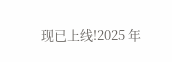现已上线!2025 年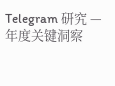Telegram 研究 — 年度关键洞察